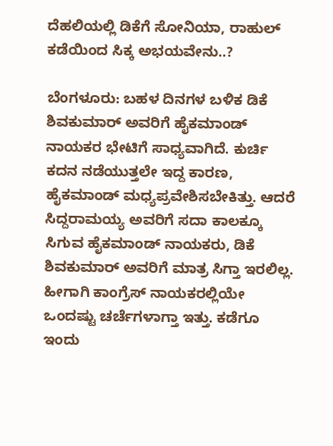ದೆಹಲಿಯಲ್ಲಿ ಡಿಕೆಗೆ ಸೋನಿಯಾ, ರಾಹುಲ್ ಕಡೆಯಿಂದ ಸಿಕ್ಕ ಅಭಯವೇನು..?

ಬೆಂಗಳೂರು: ಬಹಳ ದಿನಗಳ ಬಳಿಕ ಡಿಕೆ ಶಿವಕುಮಾರ್ ಅವರಿಗೆ ಹೈಕಮಾಂಡ್ ನಾಯಕರ ಭೇಟಿಗೆ ಸಾಧ್ಯವಾಗಿದೆ. ಕುರ್ಚಿ ಕದನ ನಡೆಯುತ್ತಲೇ ಇದ್ದ ಕಾರಣ, ಹೈಕಮಾಂಡ್ ಮಧ್ಯಪ್ರವೇಶಿಸಬೇಕಿತ್ತು. ಆದರೆ ಸಿದ್ದರಾಮಯ್ಯ ಅವರಿಗೆ ಸದಾ ಕಾಲಕ್ಕೂ ಸಿಗುವ ಹೈಕಮಾಂಡ್ ನಾಯಕರು, ಡಿಕೆ ಶಿವಕುಮಾರ್ ಅವರಿಗೆ ಮಾತ್ರ ಸಿಗ್ತಾ ಇರಲಿಲ್ಲ. ಹೀಗಾಗಿ ಕಾಂಗ್ರೆಸ್ ನಾಯಕರಲ್ಲಿಯೇ ಒಂದಷ್ಟು ಚರ್ಚೆಗಳಾಗ್ತಾ ಇತ್ತು. ಕಡೆಗೂ ಇಂದು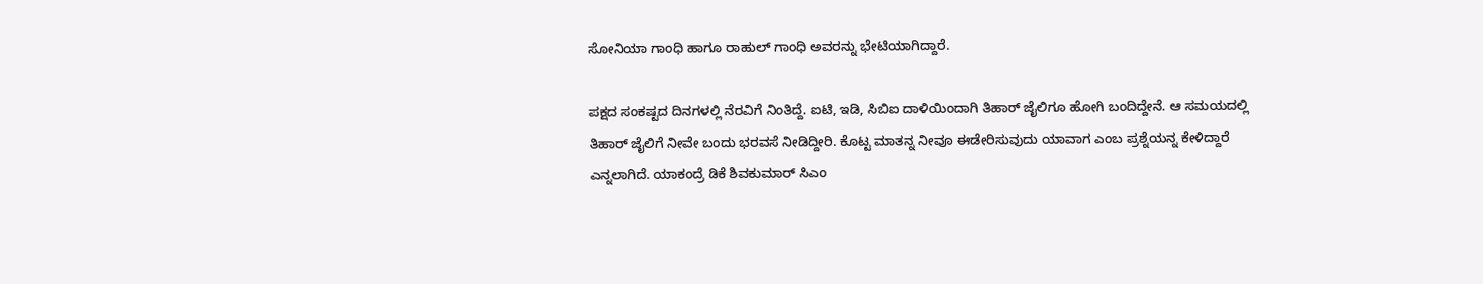ಸೋನಿಯಾ ಗಾಂಧಿ ಹಾಗೂ ರಾಹುಲ್ ಗಾಂಧಿ ಅವರನ್ನು ಭೇಟಿಯಾಗಿದ್ದಾರೆ.

ಪಕ್ಷದ ಸಂಕಷ್ಟದ ದಿನಗಳಲ್ಲಿ ನೆರವಿಗೆ ನಿಂತಿದ್ದೆ. ಐಟಿ, ಇಡಿ, ಸಿಬಿಐ ದಾಳಿಯಿಂದಾಗಿ ತಿಹಾರ್ ಜೈಲಿಗೂ ಹೋಗಿ ಬಂದಿದ್ದೇನೆ. ಆ ಸಮಯದಲ್ಲಿ ತಿಹಾರ್ ಜೈಲಿಗೆ ನೀವೇ ಬಂದು ಭರವಸೆ ನೀಡಿದ್ದೀರಿ. ಕೊಟ್ಟ ಮಾತನ್ನ ನೀವೂ ಈಡೇರಿಸುವುದು ಯಾವಾಗ ಎಂಬ ಪ್ರಶ್ನೆಯನ್ನ ಕೇಳಿದ್ದಾರೆ ಎನ್ನಲಾಗಿದೆ. ಯಾಕಂದ್ರೆ ಡಿಕೆ ಶಿವಕುಮಾರ್ ಸಿಎಂ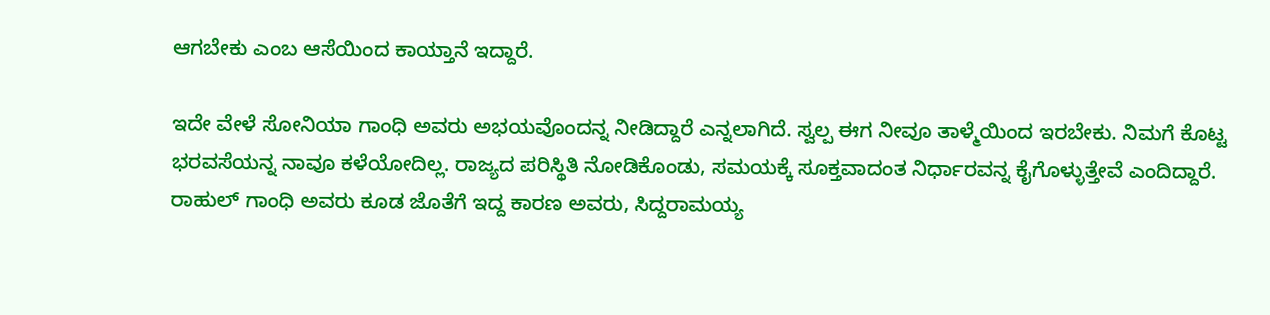ಆಗಬೇಕು ಎಂಬ ಆಸೆಯಿಂದ ಕಾಯ್ತಾನೆ ಇದ್ದಾರೆ.

ಇದೇ ವೇಳೆ ಸೋನಿಯಾ ಗಾಂಧಿ ಅವರು ಅಭಯವೊಂದನ್ನ ನೀಡಿದ್ದಾರೆ ಎನ್ನಲಾಗಿದೆ. ಸ್ವಲ್ಪ ಈಗ ನೀವೂ ತಾಳ್ಮೆಯಿಂದ ಇರಬೇಕು. ನಿಮಗೆ ಕೊಟ್ಟ ಭರವಸೆಯನ್ನ ನಾವೂ ಕಳೆಯೋದಿಲ್ಲ. ರಾಜ್ಯದ ಪರಿಸ್ಥಿತಿ ನೋಡಿಕೊಂಡು, ಸಮಯಕ್ಕೆ ಸೂಕ್ತವಾದಂತ ನಿರ್ಧಾರವನ್ನ ಕೈಗೊಳ್ಳುತ್ತೇವೆ ಎಂದಿದ್ದಾರೆ. ರಾಹುಲ್ ಗಾಂಧಿ ಅವರು ಕೂಡ ಜೊತೆಗೆ ಇದ್ದ ಕಾರಣ ಅವರು, ಸಿದ್ದರಾಮಯ್ಯ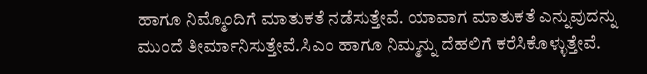ಹಾಗೂ ನಿಮ್ಮೊಂದಿಗೆ ಮಾತುಕತೆ ನಡೆಸುತ್ತೇವೆ. ಯಾವಾಗ ಮಾತುಕತೆ ಎನ್ನುವುದನ್ನು ಮುಂದೆ ತೀರ್ಮಾನಿಸುತ್ತೇವೆ.ಸಿಎಂ ಹಾಗೂ ನಿಮ್ಮನ್ನು ದೆಹಲಿಗೆ ಕರೆಸಿಕೊಳ್ಳುತ್ತೇವೆ.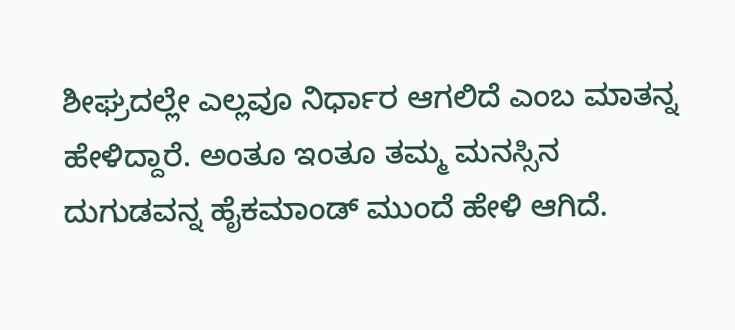ಶೀಘ್ರದಲ್ಲೇ ಎಲ್ಲವೂ ನಿರ್ಧಾರ ಆಗಲಿದೆ ಎಂಬ ಮಾತನ್ನ ಹೇಳಿದ್ದಾರೆ. ಅಂತೂ ಇಂತೂ ತಮ್ಮ ಮನಸ್ಸಿನ ದುಗುಡವನ್ನ ಹೈಕಮಾಂಡ್ ಮುಂದೆ ಹೇಳಿ ಆಗಿದೆ.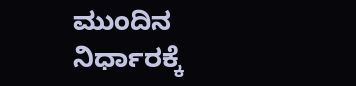ಮುಂದಿನ ನಿರ್ಧಾರಕ್ಕೆ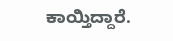ಕಾಯ್ತಿದ್ದಾರೆ.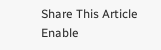Share This Article
Enable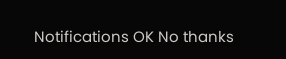Notifications OK No thanks